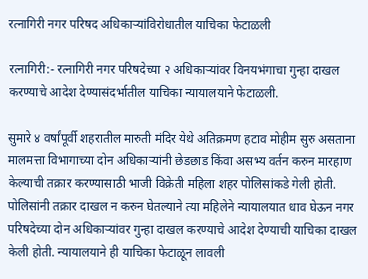रत्नागिरी नगर परिषद अधिकाऱ्यांविरोधातील याचिका फेटाळली

रत्नागिरी:- रत्नागिरी नगर परिषदेच्या २ अधिकाऱ्यांवर विनयभंगाचा गुन्हा दाखल करण्याचे आदेश देण्यासंदर्भातील याचिका न्यायालयाने फेटाळली.

सुमारे ४ वर्षांपूर्वी शहरातील मारुती मंदिर येथे अतिक्रमण हटाव मोहीम सुरु असताना मालमत्ता विभागाच्या दोन अधिकाऱ्यांनी छेडछाड किंवा असभ्य वर्तन करुन मारहाण केल्याची तक्रार करण्यासाठी भाजी विक्रेती महिला शहर पोलिसांकडे गेली होती. पोलिसांनी तक्रार दाखल न करुन घेतल्याने त्या महिलेने न्यायालयात धाव घेऊन नगर परिषदेच्या दोन अधिकाऱ्यांवर गुन्हा दाखल करण्याचे आदेश देण्याची याचिका दाखल केली होती. न्यायालयाने ही याचिका फेटाळून लावली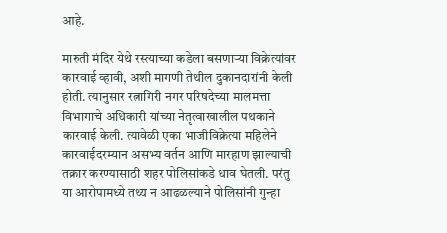आहे.

मारुती मंदिर येथे रस्त्याच्या कडेला बसणाऱ्या विक्रेत्यांवर कारवाई व्हावी, अशी मागणी तेथील दुकानदारांनी केली होती. त्यानुसार रत्नागिरी नगर परिषदेच्या मालमत्ता विभागाचे अधिकारी यांच्या नेतृत्वाखालील पथकाने कारवाई केली. त्यावेळी एका भाजीविक्रेत्या महिलेने कारवाईदरम्यान असभ्य वर्तन आणि मारहाण झाल्याची तक्रार करण्यासाठी शहर पोलिसांकडे धाव घेतली. परंतु या आरोपामध्ये तथ्य न आढळल्याने पोलिसांनी गुन्हा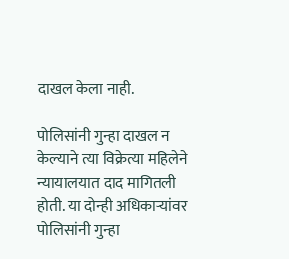दाखल केला नाही.

पोलिसांनी गुन्हा दाखल न केल्याने त्या विक्रेत्या महिलेने न्यायालयात दाद मागितली होती. या दोन्ही अधिकाऱ्यांवर पोलिसांनी गुन्हा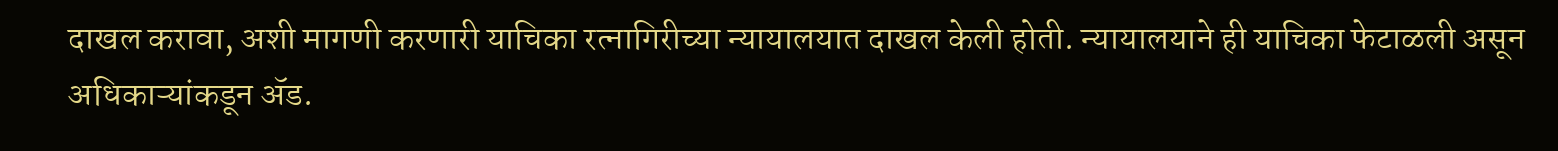दाखल करावा, अशी मागणी करणारी याचिका रत्नागिरीच्या न्यायालयात दाखल केली होती. न्यायालयाने ही याचिका फेटाळली असून अधिकाऱ्यांकडून ॲड.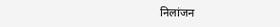निलांजन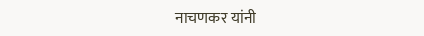नाचणकर यांनी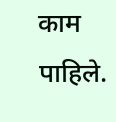काम पाहिले.